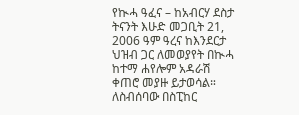የኲሓ ዓፈና – ከአብርሃ ደስታ
ትናንት እሁድ መጋቢት 21, 2006 ዓም ዓረና ከእንደርታ ህዝብ ጋር ለመወያየት በኲሓ ከተማ ሐየሎም አዳራሽ ቀጠሮ መያዙ ይታወሳል። ለስብሰባው በስፒከር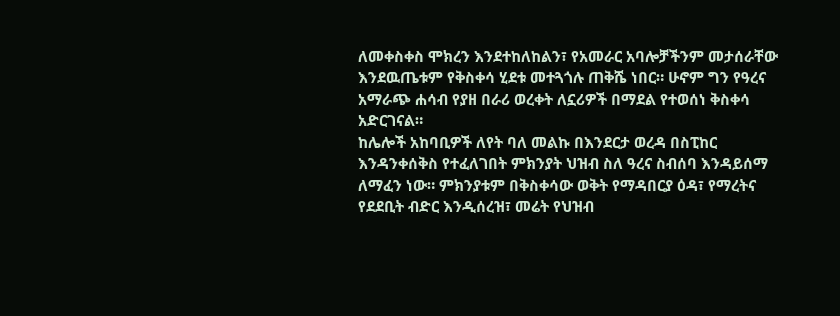ለመቀስቀስ ሞክረን እንደተከለከልን፣ የአመራር አባሎቻችንም መታሰራቸው እንደዉጤቱም የቅስቀሳ ሂደቱ መተጓጎሉ ጠቅሼ ነበር። ሁኖም ግን የዓረና አማራጭ ሐሳብ የያዘ በራሪ ወረቀት ለኗሪዎች በማደል የተወሰነ ቅስቀሳ አድርገናል።
ከሌሎች አከባቢዎች ለየት ባለ መልኩ በእንደርታ ወረዳ በስፒከር እንዳንቀሰቅስ የተፈለገበት ምክንያት ህዝብ ስለ ዓረና ስብሰባ እንዳይሰማ ለማፈን ነው። ምክንያቱም በቅስቀሳው ወቅት የማዳበርያ ዕዳ፣ የማረትና የደደቢት ብድር እንዲሰረዝ፣ መሬት የህዝብ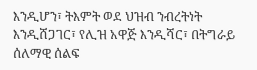እንዲሆን፣ ትእምት ወደ ህዝብ ንብረትነት እንዲሸጋገር፣ የሊዝ አዋጅ እንዲሻር፣ በትግራይ ሰለማዊ ሰልፍ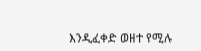እንዲፈቀድ ወዘተ የሚሉ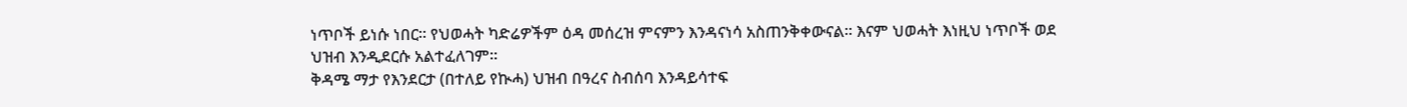ነጥቦች ይነሱ ነበር። የህወሓት ካድሬዎችም ዕዳ መሰረዝ ምናምን እንዳናነሳ አስጠንቅቀውናል። እናም ህወሓት እነዚህ ነጥቦች ወደ ህዝብ እንዲደርሱ አልተፈለገም።
ቅዳሜ ማታ የእንደርታ (በተለይ የኲሓ) ህዝብ በዓረና ስብሰባ እንዳይሳተፍ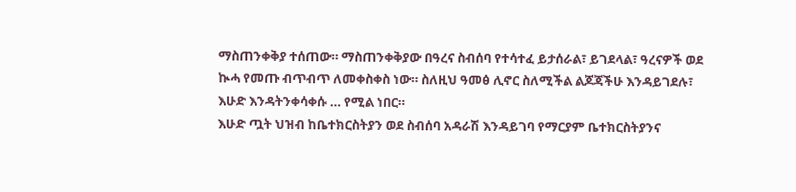ማስጠንቀቅያ ተሰጠው። ማስጠንቀቅያው በዓረና ስብሰባ የተሳተፈ ይታሰራል፣ ይገደላል፣ ዓረናዎች ወደ ኲሓ የመጡ ብጥብጥ ለመቀስቀስ ነው። ስለዚህ ዓመፅ ሊኖር ስለሚችል ልጆጃችሁ እንዳይገደሉ፣ እሁድ እንዳትንቀሳቀሱ … የሚል ነበር።
እሁድ ጧት ህዝብ ከቤተክርስትያን ወደ ስብሰባ አዳራሽ እንዳይገባ የማርያም ቤተክርስትያንና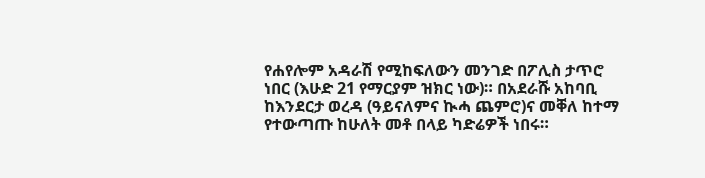የሐየሎም አዳራሽ የሚከፍለውን መንገድ በፖሊስ ታጥሮ ነበር (እሁድ 21 የማርያም ዝክር ነው)። በአደራሹ አከባቢ ከእንደርታ ወረዳ (ዓይናለምና ኲሓ ጨምሮ)ና መቐለ ከተማ የተውጣጡ ከሁለት መቶ በላይ ካድሬዎች ነበሩ።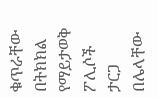ቁጥራቸው በትክክል የማይታወቅ ፖሊሶች ታርጋ በሌላቸው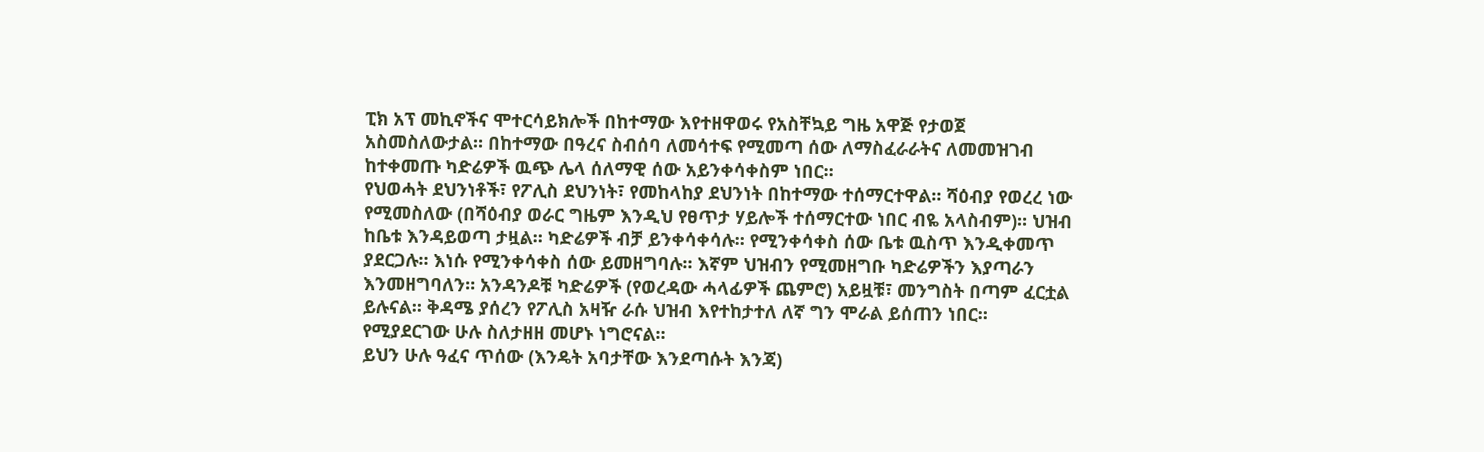ፒክ አፕ መኪኖችና ሞተርሳይክሎች በከተማው እየተዘዋወሩ የአስቸኳይ ግዜ አዋጅ የታወጀ አስመስለውታል። በከተማው በዓረና ስብሰባ ለመሳተፍ የሚመጣ ሰው ለማስፈራራትና ለመመዝገብ ከተቀመጡ ካድሬዎች ዉጭ ሌላ ሰለማዊ ሰው አይንቀሳቀስም ነበር።
የህወሓት ደህንነቶች፣ የፖሊስ ደህንነት፣ የመከላከያ ደህንነት በከተማው ተሰማርተዋል። ሻዕብያ የወረረ ነው የሚመስለው (በሻዕብያ ወራር ግዜም እንዲህ የፀጥታ ሃይሎች ተሰማርተው ነበር ብዬ አላስብም)። ህዝብ ከቤቱ እንዳይወጣ ታዟል። ካድሬዎች ብቻ ይንቀሳቀሳሉ። የሚንቀሳቀስ ሰው ቤቱ ዉስጥ እንዲቀመጥ ያደርጋሉ። እነሱ የሚንቀሳቀስ ሰው ይመዘግባሉ። እኛም ህዝብን የሚመዘግቡ ካድሬዎችን እያጣራን እንመዘግባለን። አንዳንዶቹ ካድሬዎች (የወረዳው ሓላፊዎች ጨምሮ) አይዟቹ፣ መንግስት በጣም ፈርቷል ይሉናል። ቅዳሜ ያሰረን የፖሊስ አዛዥ ራሱ ህዝብ እየተከታተለ ለኛ ግን ሞራል ይሰጠን ነበር። የሚያደርገው ሁሉ ስለታዘዘ መሆኑ ነግሮናል።
ይህን ሁሉ ዓፈና ጥሰው (እንዴት አባታቸው እንደጣሱት እንጃ)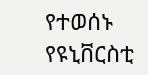የተወሰኑ የዩኒቨርስቲ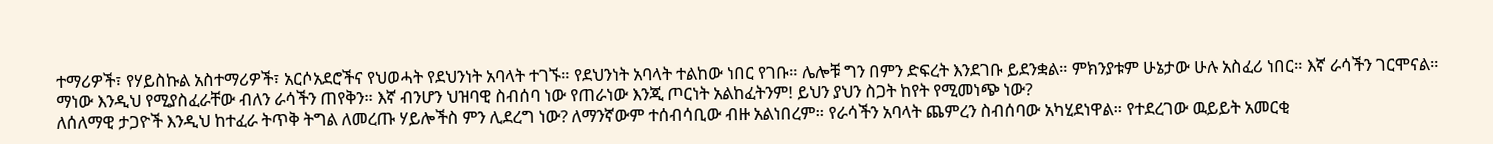ተማሪዎች፣ የሃይስኩል አስተማሪዎች፣ አርሶአደሮችና የህወሓት የደህንነት አባላት ተገኙ። የደህንነት አባላት ተልከው ነበር የገቡ። ሌሎቹ ግን በምን ድፍረት እንደገቡ ይደንቋል። ምክንያቱም ሁኔታው ሁሉ አስፈሪ ነበር። እኛ ራሳችን ገርሞናል። ማነው እንዲህ የሚያስፈራቸው ብለን ራሳችን ጠየቅን። እኛ ብንሆን ህዝባዊ ስብሰባ ነው የጠራነው እንጂ ጦርነት አልከፈትንም! ይህን ያህን ስጋት ከየት የሚመነጭ ነው?
ለሰለማዊ ታጋዮች እንዲህ ከተፈራ ትጥቅ ትግል ለመረጡ ሃይሎችስ ምን ሊደረግ ነው? ለማንኛውም ተሰብሳቢው ብዙ አልነበረም። የራሳችን አባላት ጨምረን ስብሰባው አካሂደነዋል። የተደረገው ዉይይት አመርቂ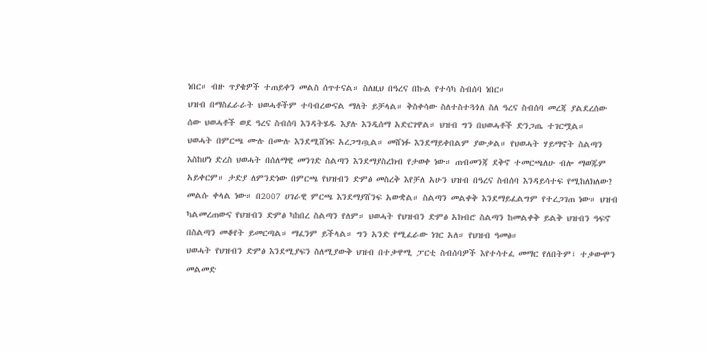ነበር። ብዙ ጥያቄዎች ተጠይቀን መልስ ሰጥተናል። ስለዚህ በዓረና በኩል የተሳካ ስብሰባ ነበር።
ህዝብ በማስፈራራት ህወሓቶችም ተባብረውናል ማለት ይቻላል። ቅስቀሳው ስለተስተጓጎለ ስለ ዓረና ስብሰባ መረጃ ያልደረሰው ሰው ህወሓቶች ወደ ዓረና ስብሰባ እንዳትሄዱ እያሉ እንዲሰማ አድርገዋል። ህዝብ ግን በህወሓቶች ድንጋጤ ተገርሟል።
ህወሓት በምርጫ ሙሉ በሙሉ እንደሚሸነፍ አረጋግጧል። መሸነፉ እንደማይቀበልም ያውቃል። የህወሓት ሃይማኖት ስልጣን እስከሆነ ድረስ ህወሓት በሰለማዊ መንገድ ስልጣን እንደማያስረክብ የታወቀ ነው። ጠብመንጃ ደቅኖ ተመርጫለሁ ብሎ ማወጁም አይቀርም። ታድያ ለምንድነው በምርጫ የህዝብን ድምፅ መስረቅ እየቻለ አሁን ህዝብ በዓረና ስብሰባ እንዳይሳተፍ የሚከለክለው? መልሱ ቀላል ነው። በ2007 ሀገራዊ ምርጫ እንደማያሸንፍ አውቋል። ስልጣን መልቀቅ እንደማይፈልግም የተረጋገጠ ነው። ህዝብ ካልመረጠውና የህዝብን ድምፅ ካከበረ ስልጣን የለም። ህወሓት የህዝብን ድምፅ አክብሮ ስልጣን ከመልቀቅ ይልቅ ህዝብን ዓፍኖ በስልጣን መቆየት ይመርጣል። ማፈንም ይችላል። ግን አንድ የሚፈራው ነገር አለ። የህዝብ ዓመፅ።
ህወሓት የህዝብን ድምፅ እንደሚያፍን ስለሚያውቅ ህዝብ በተቃዋሚ ፓርቲ ስብሰባዎች እየተሳተፈ መማር የለበትም፣ ተቃውሞን መልመድ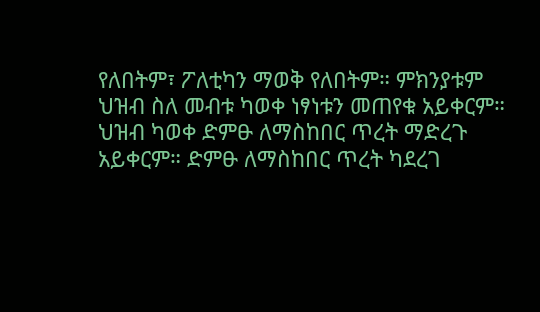የለበትም፣ ፖለቲካን ማወቅ የለበትም። ምክንያቱም ህዝብ ስለ መብቱ ካወቀ ነፃነቱን መጠየቁ አይቀርም። ህዝብ ካወቀ ድምፁ ለማስከበር ጥረት ማድረጉ አይቀርም። ድምፁ ለማስከበር ጥረት ካደረገ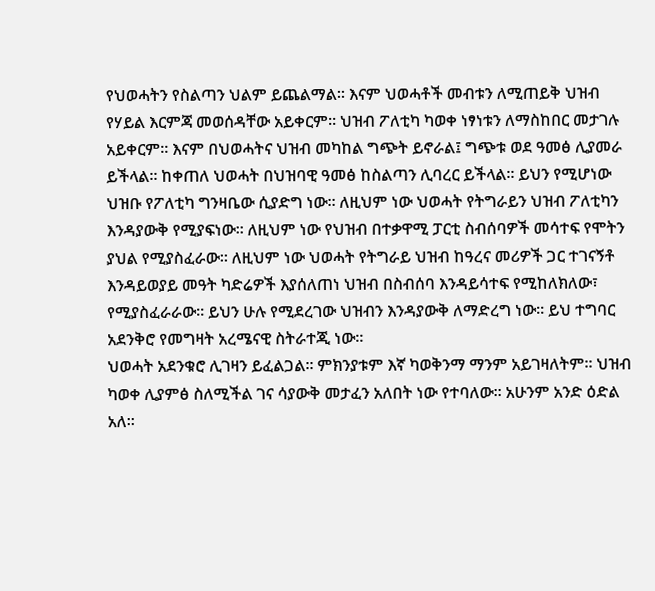የህወሓትን የስልጣን ህልም ይጨልማል። እናም ህወሓቶች መብቱን ለሚጠይቅ ህዝብ የሃይል እርምጃ መወሰዳቸው አይቀርም። ህዝብ ፖለቲካ ካወቀ ነፃነቱን ለማስከበር መታገሉ አይቀርም። እናም በህወሓትና ህዝብ መካከል ግጭት ይኖራል፤ ግጭቱ ወደ ዓመፅ ሊያመራ ይችላል። ከቀጠለ ህወሓት በህዝባዊ ዓመፅ ከስልጣን ሊባረር ይችላል። ይህን የሚሆነው ህዝቡ የፖለቲካ ግንዛቤው ሲያድግ ነው። ለዚህም ነው ህወሓት የትግራይን ህዝብ ፖለቲካን እንዳያውቅ የሚያፍነው። ለዚህም ነው የህዝብ በተቃዋሚ ፓርቲ ስብሰባዎች መሳተፍ የሞትን ያህል የሚያስፈራው። ለዚህም ነው ህወሓት የትግራይ ህዝብ ከዓረና መሪዎች ጋር ተገናኝቶ እንዳይወያይ መዓት ካድሬዎች እያሰለጠነ ህዝብ በስብሰባ እንዳይሳተፍ የሚከለክለው፣ የሚያስፈራራው። ይህን ሁሉ የሚደረገው ህዝብን እንዳያውቅ ለማድረግ ነው። ይህ ተግባር አደንቅሮ የመግዛት አረሜናዊ ስትራተጂ ነው።
ህወሓት አደንቁሮ ሊገዛን ይፈልጋል። ምክንያቱም እኛ ካወቅንማ ማንም አይገዛለትም። ህዝብ ካወቀ ሊያምፅ ስለሚችል ገና ሳያውቅ መታፈን አለበት ነው የተባለው። አሁንም አንድ ዕድል አለ።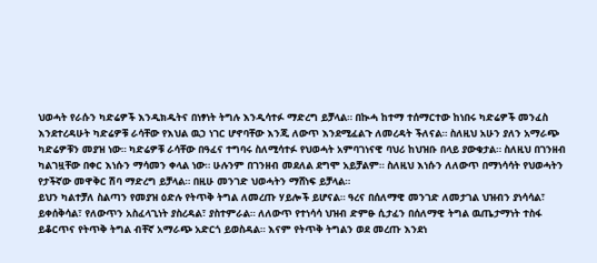ህወሓት የራሱን ካድሬዎች እንዲክዱትና በነፃነት ትግሉ እንዲሳተፉ ማድረግ ይቻላል። በኲሓ ከተማ ተሰማርተው ከነበሩ ካድሬዎች መንፈስ እንደተረዳሁት ካድሬዎቹ ራሳቸው የእህል ዉኃ ነገር ሆኖባቸው እንጂ ለውጥ እንደሚፈልጉ ለመረዳት ችለናል። ስለዚህ አሁን ያለን አማራጭ ካድሬዎቹን መያዝ ነው። ካድሬዎቹ ራሳቸው በዓፈና ተግባሩ ስለሚሳተፉ የህወሓት አምባገነናዊ ባህሪ ከህዝቡ በላይ ያውቁታል። ስለዚህ በገንዘብ ካልገዟቸው በቀር እነሱን ማሳመን ቀላል ነው። ሁሉንም በገንዘብ መደለል ደግሞ አይቻልም። ስለዚህ እነሱን ለለውጥ በማነሳሳት የህወሓትን የታችኛው መዋቅር ሽባ ማድረግ ይቻላል። በዚሁ መንገድ ህወሓትን ማሸነፍ ይቻላል።
ይህን ካልተቻለ ስልጣን የመያዝ ዕድሉ የትጥቅ ትግል ለመረጡ ሃይሎች ይሆናል። ዓረና በሰለማዊ መንገድ ለመታገል ህዝብን ያነሳሳል፣ ይቀሰቅሳል፣ የለውጥን አስፈላጊነት ያስረዳል፣ ያስተምራል። ለለውጥ የተነሳሳ ህዝብ ድምፁ ሲታፈን በሰለማዊ ትግል ዉጤታማነት ተስፋ ይቆርጥና የትጥቅ ትግል ብቸኛ አማራጭ አድርጎ ይወስዳል። እናም የትጥቅ ትግልን ወደ መረጡ እንደነ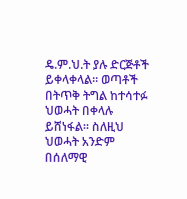ዴ.ም.ህ.ት ያሉ ድርጅቶች ይቀላቀላል። ወጣቶች በትጥቅ ትግል ከተሳተፉ ህወሓት በቀላሉ ይሸነፋል። ስለዚህ ህወሓት አንድም በሰለማዊ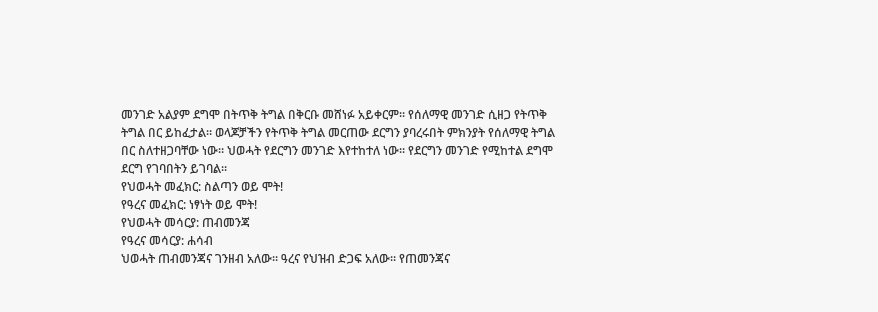መንገድ አልያም ደግሞ በትጥቅ ትግል በቅርቡ መሸነፉ አይቀርም። የሰለማዊ መንገድ ሲዘጋ የትጥቅ ትግል በር ይከፈታል። ወላጆቻችን የትጥቅ ትግል መርጠው ደርግን ያባረሩበት ምክንያት የሰለማዊ ትግል በር ስለተዘጋባቸው ነው። ህወሓት የደርግን መንገድ እየተከተለ ነው። የደርግን መንገድ የሚከተል ደግሞ ደርግ የገባበትን ይገባል።
የህወሓት መፈክር: ስልጣን ወይ ሞት!
የዓረና መፈክር: ነፃነት ወይ ሞት!
የህወሓት መሳርያ: ጠብመንጃ
የዓረና መሳርያ: ሐሳብ
ህወሓት ጠብመንጃና ገንዘብ አለው። ዓረና የህዝብ ድጋፍ አለው። የጠመንጃና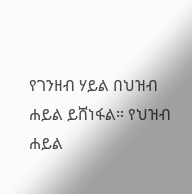የገንዘብ ሃይል በህዝብ ሐይል ይሸነፋል። የህዝብ ሐይል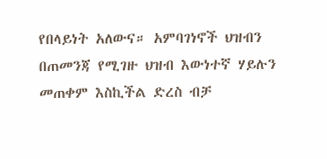የበላይነት አለውና። አምባገነኖች ህዝብን በጠመንጃ የሚገዙ ህዝብ እውነተኛ ሃይሉን መጠቀም እስኪችል ድረስ ብቻ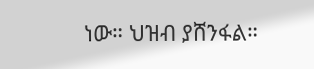ነው። ህዝብ ያሸንፋል።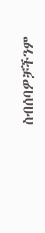ስብሰባዎቻችንም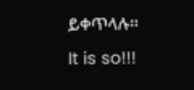ይቀጥላሉ።
It is so!!!